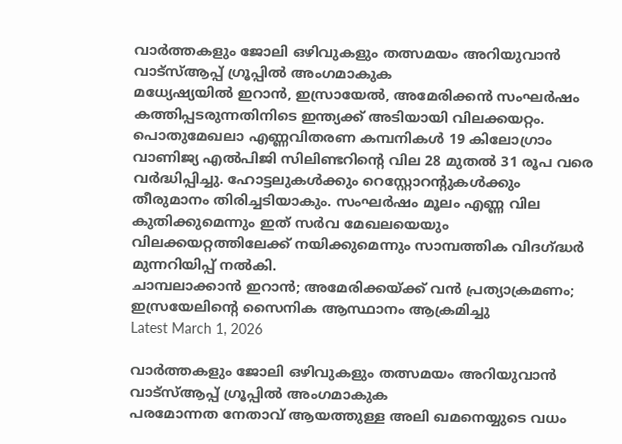വാർത്തകളും ജോലി ഒഴിവുകളും തത്സമയം അറിയുവാൻ വാട്സ്ആപ്പ് ഗ്രൂപ്പിൽ അംഗമാകുക
മധ്യേഷ്യയിൽ ഇറാൻ, ഇസ്രായേൽ, അമേരിക്കൻ സംഘർഷം കത്തിപ്പടരുന്നതിനിടെ ഇന്ത്യക്ക് അടിയായി വിലക്കയറ്റം. പൊതുമേഖലാ എണ്ണവിതരണ കമ്പനികൾ 19 കിലോഗ്രാം വാണിജ്യ എൽപിജി സിലിണ്ടറിന്റെ വില 28 മുതൽ 31 രൂപ വരെ വർദ്ധിപ്പിച്ചു. ഹോട്ടലുകൾക്കും റെസ്റ്റോറന്റുകൾക്കും തീരുമാനം തിരിച്ചടിയാകും. സംഘർഷം മൂലം എണ്ണ വില കുതിക്കുമെന്നും ഇത് സർവ മേഖലയെയും വിലക്കയറ്റത്തിലേക്ക് നയിക്കുമെന്നും സാമ്പത്തിക വിദഗ്ദ്ധർ മുന്നറിയിപ്പ് നൽകി.
ചാമ്പലാക്കാൻ ഇറാൻ; അമേരിക്കയ്ക്ക് വൻ പ്രത്യാക്രമണം; ഇസ്രയേലിന്റെ സൈനിക ആസ്ഥാനം ആക്രമിച്ചു
Latest March 1, 2026

വാർത്തകളും ജോലി ഒഴിവുകളും തത്സമയം അറിയുവാൻ വാട്സ്ആപ്പ് ഗ്രൂപ്പിൽ അംഗമാകുക
പരമോന്നത നേതാവ് ആയത്തുള്ള അലി ഖമനെയ്യുടെ വധം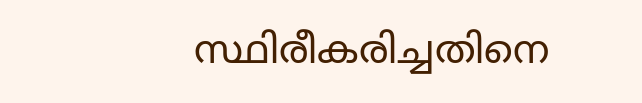സ്ഥിരീകരിച്ചതിനെ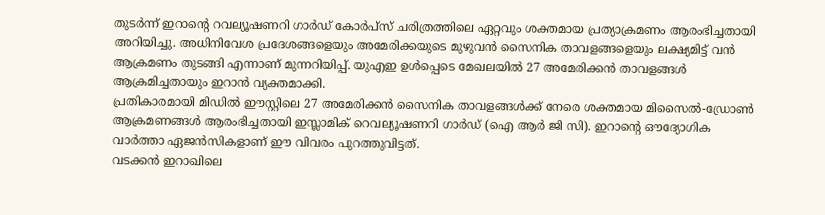തുടർന്ന് ഇറാന്റെ റവല്യൂഷണറി ഗാർഡ് കോർപ്സ് ചരിത്രത്തിലെ ഏറ്റവും ശക്തമായ പ്രത്യാക്രമണം ആരംഭിച്ചതായി അറിയിച്ചു. അധിനിവേശ പ്രദേശങ്ങളെയും അമേരിക്കയുടെ മുഴുവൻ സൈനിക താവളങ്ങളെയും ലക്ഷ്യമിട്ട് വൻ ആക്രമണം തുടങ്ങി എന്നാണ് മുന്നറിയിപ്പ്. യുഎഇ ഉൾപ്പെടെ മേഖലയിൽ 27 അമേരിക്കൻ താവളങ്ങൾ ആക്രമിച്ചതായും ഇറാൻ വ്യക്തമാക്കി.
പ്രതികാരമായി മിഡിൽ ഈസ്റ്റിലെ 27 അമേരിക്കൻ സൈനിക താവളങ്ങൾക്ക് നേരെ ശക്തമായ മിസൈൽ-ഡ്രോൺ ആക്രമണങ്ങൾ ആരംഭിച്ചതായി ഇസ്ലാമിക് റെവല്യൂഷണറി ഗാർഡ് (ഐ ആർ ജി സി). ഇറാന്റെ ഔദ്യോഗിക വാർത്താ ഏജൻസികളാണ് ഈ വിവരം പുറത്തുവിട്ടത്.
വടക്കൻ ഇറാഖിലെ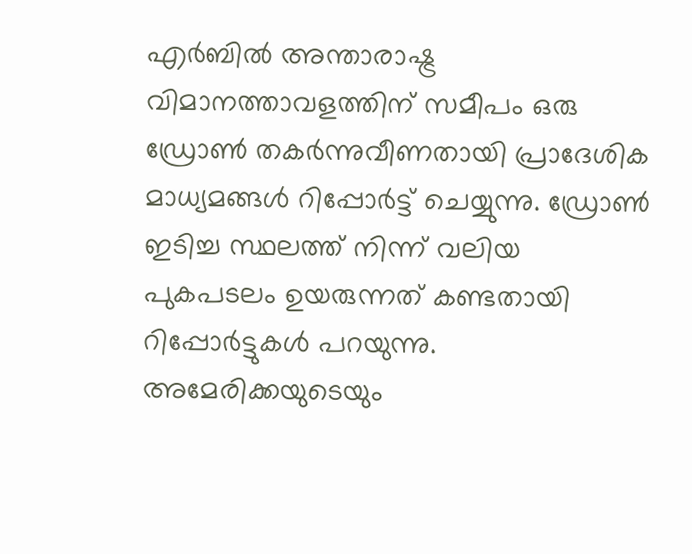എർബിൽ അന്താരാഷ്ട്ര വിമാനത്താവളത്തിന് സമീപം ഒരു ഡ്രോൺ തകർന്നുവീണതായി പ്രാദേശിക മാധ്യമങ്ങൾ റിപ്പോർട്ട് ചെയ്യുന്നു. ഡ്രോൺ ഇടിച്ച സ്ഥലത്ത് നിന്ന് വലിയ പുകപടലം ഉയരുന്നത് കണ്ടതായി റിപ്പോർട്ടുകൾ പറയുന്നു.
അമേരിക്കയുടെയും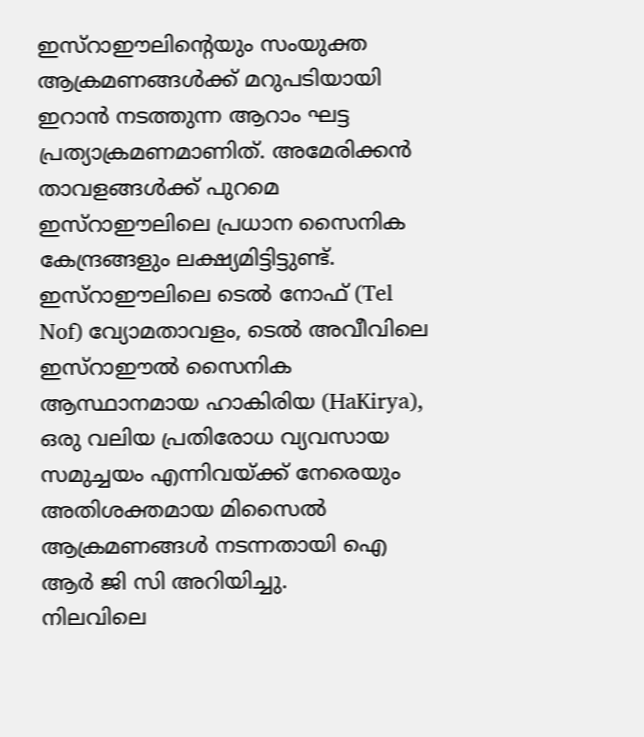ഇസ്റാഈലിന്റെയും സംയുക്ത ആക്രമണങ്ങൾക്ക് മറുപടിയായി ഇറാൻ നടത്തുന്ന ആറാം ഘട്ട പ്രത്യാക്രമണമാണിത്. അമേരിക്കൻ താവളങ്ങൾക്ക് പുറമെ ഇസ്റാഈലിലെ പ്രധാന സൈനിക കേന്ദ്രങ്ങളും ലക്ഷ്യമിട്ടിട്ടുണ്ട്.
ഇസ്റാഈലിലെ ടെൽ നോഫ് (Tel Nof) വ്യോമതാവളം, ടെൽ അവീവിലെ ഇസ്റാഈൽ സൈനിക ആസ്ഥാനമായ ഹാകിരിയ (HaKirya), ഒരു വലിയ പ്രതിരോധ വ്യവസായ സമുച്ചയം എന്നിവയ്ക്ക് നേരെയും അതിശക്തമായ മിസൈൽ ആക്രമണങ്ങൾ നടന്നതായി ഐ ആർ ജി സി അറിയിച്ചു.
നിലവിലെ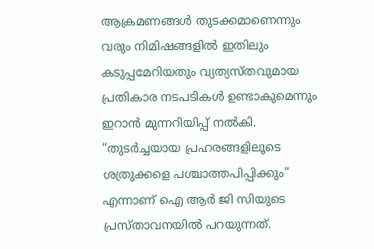ആക്രമണങ്ങൾ തുടക്കമാണെന്നും വരും നിമിഷങ്ങളിൽ ഇതിലും കടുപ്പമേറിയതും വ്യത്യസ്തവുമായ പ്രതികാര നടപടികൾ ഉണ്ടാകുമെന്നും ഇറാൻ മുന്നറിയിപ്പ് നൽകി. “തുടർച്ചയായ പ്രഹരങ്ങളിലൂടെ ശത്രുക്കളെ പശ്ചാത്തപിപ്പിക്കും” എന്നാണ് ഐ ആർ ജി സിയുടെ പ്രസ്താവനയിൽ പറയുന്നത്.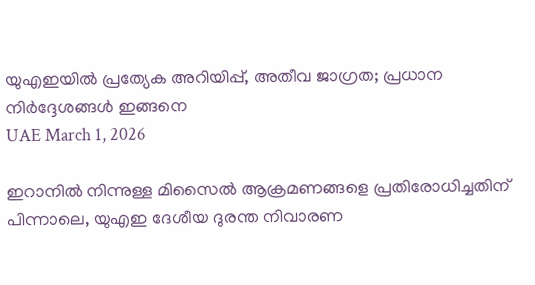യുഎഇയിൽ പ്രത്യേക അറിയിപ്പ്, അതീവ ജാഗ്രത; പ്രധാന നിർദ്ദേശങ്ങൾ ഇങ്ങനെ
UAE March 1, 2026

ഇറാനിൽ നിന്നുള്ള മിസൈൽ ആക്രമണങ്ങളെ പ്രതിരോധിച്ചതിന് പിന്നാലെ, യുഎഇ ദേശീയ ദുരന്ത നിവാരണ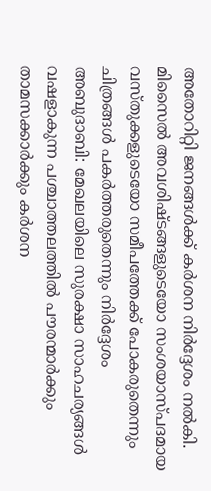അതോറിറ്റി ജനങ്ങൾക്ക് കർശന നിർദ്ദേശം നൽകി. മിസൈൽ അവശിഷ്ടങ്ങളുടെയോ സംശയാസ്പദമായ വസ്തുക്കളുടെയോ സമീപത്തേക്ക് പോകരുതെന്നും ചിത്രങ്ങൾ പകർത്തരുതെന്നും നിർദ്ദേശം
അബുദാബി: മേഖലയിലെ സുരക്ഷാ സാഹചര്യങ്ങൾ വഷളാകുന്ന പശ്ചാത്തലത്തിൽ പൗരന്മാർക്കും താമസക്കാർക്കും കർശന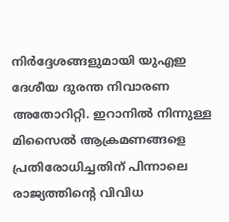നിർദ്ദേശങ്ങളുമായി യുഎഇ ദേശീയ ദുരന്ത നിവാരണ അതോറിറ്റി. ഇറാനിൽ നിന്നുള്ള മിസൈൽ ആക്രമണങ്ങളെ പ്രതിരോധിച്ചതിന് പിന്നാലെ രാജ്യത്തിന്റെ വിവിധ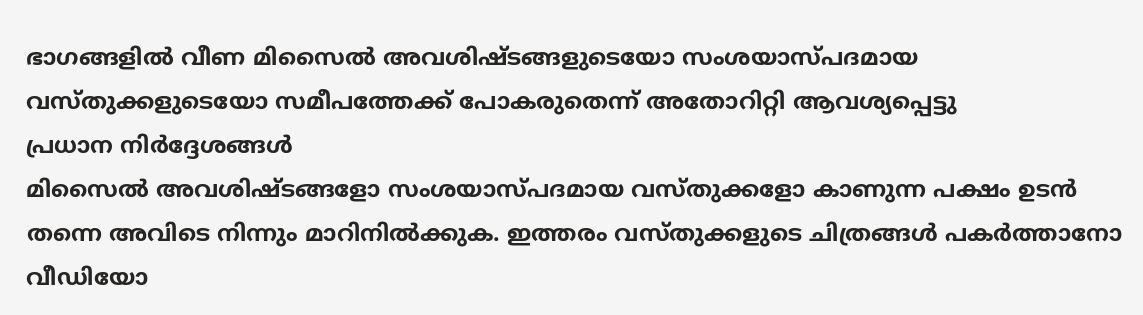ഭാഗങ്ങളിൽ വീണ മിസൈൽ അവശിഷ്ടങ്ങളുടെയോ സംശയാസ്പദമായ വസ്തുക്കളുടെയോ സമീപത്തേക്ക് പോകരുതെന്ന് അതോറിറ്റി ആവശ്യപ്പെട്ടു
പ്രധാന നിർദ്ദേശങ്ങൾ
മിസൈൽ അവശിഷ്ടങ്ങളോ സംശയാസ്പദമായ വസ്തുക്കളോ കാണുന്ന പക്ഷം ഉടൻ തന്നെ അവിടെ നിന്നും മാറിനിൽക്കുക. ഇത്തരം വസ്തുക്കളുടെ ചിത്രങ്ങൾ പകർത്താനോ വീഡിയോ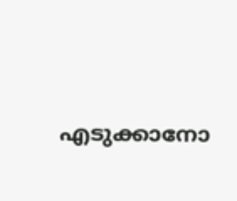എടുക്കാനോ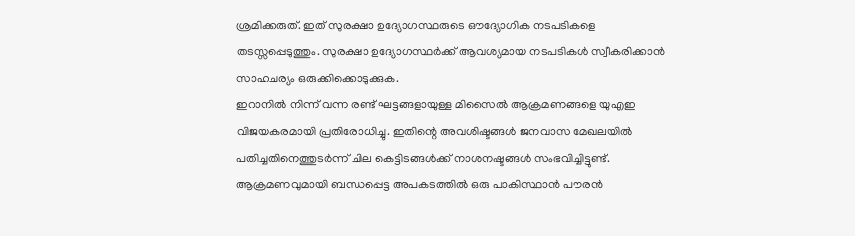ശ്രമിക്കരുത്. ഇത് സുരക്ഷാ ഉദ്യോഗസ്ഥരുടെ ഔദ്യോഗിക നടപടികളെ തടസ്സപ്പെടുത്തും. സുരക്ഷാ ഉദ്യോഗസ്ഥർക്ക് ആവശ്യമായ നടപടികൾ സ്വീകരിക്കാൻ സാഹചര്യം ഒരുക്കിക്കൊടുക്കുക.
ഇറാനിൽ നിന്ന് വന്ന രണ്ട് ഘട്ടങ്ങളായുള്ള മിസൈൽ ആക്രമണങ്ങളെ യുഎഇ വിജയകരമായി പ്രതിരോധിച്ചു. ഇതിന്റെ അവശിഷ്ടങ്ങൾ ജനവാസ മേഖലയിൽ പതിച്ചതിനെത്തുടർന്ന് ചില കെട്ടിടങ്ങൾക്ക് നാശനഷ്ടങ്ങൾ സംഭവിച്ചിട്ടുണ്ട്. ആക്രമണവുമായി ബന്ധപ്പെട്ട അപകടത്തിൽ ഒരു പാകിസ്ഥാൻ പൗരൻ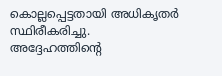കൊല്ലപ്പെട്ടതായി അധികൃതർ സ്ഥിരീകരിച്ചു. അദ്ദേഹത്തിന്റെ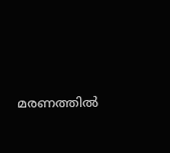മരണത്തിൽ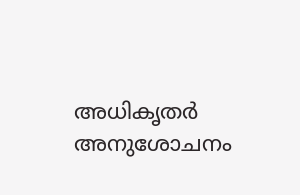അധികൃതർ അനുശോചനം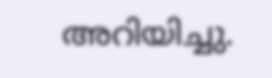അറിയിച്ചു.